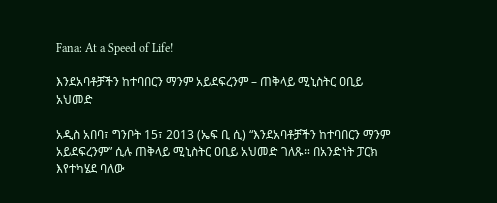Fana: At a Speed of Life!

እንደአባቶቻችን ከተባበርን ማንም አይደፍረንም – ጠቅላይ ሚኒስትር ዐቢይ አህመድ

አዲስ አበባ፣ ግንቦት 15፣ 2013 (ኤፍ ቢ ሲ) “እንደአባቶቻችን ከተባበርን ማንም አይደፍረንም” ሲሉ ጠቅላይ ሚኒስትር ዐቢይ አህመድ ገለጹ። በአንድነት ፓርክ እየተካሄደ ባለው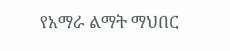የአማራ ልማት ማህበር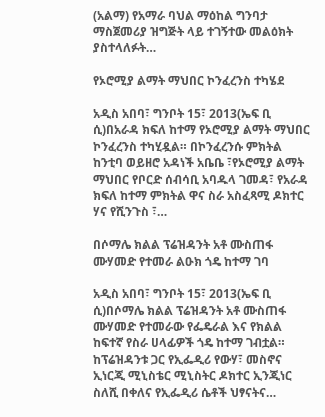(አልማ) የአማራ ባህል ማዕከል ግንባታ ማስጀመሪያ ዝግጅት ላይ ተገኝተው መልዕክት ያስተላለፉት…

የኦሮሚያ ልማት ማህበር ኮንፈረንስ ተካሄደ

አዲስ አበባ፣ ግንቦት 15፣ 2013(ኤፍ ቢ ሲ)በአራዳ ክፍለ ከተማ የኦሮሚያ ልማት ማህበር ኮንፈረንስ ተካሂዷል። በኮንፈረንሱ ምክትል ከንቲባ ወይዘሮ አዳነች አቤቤ ፣የኦሮሚያ ልማት ማህበር የቦርድ ሰብሳቢ አባዱላ ገመዳ፣ የአራዳ ክፍለ ከተማ ምክትል ዋና ስራ አስፈጻሚ ዶክተር ሃና የሺንጉስ ፣…

በሶማሌ ክልል ፕሬዝዳንት አቶ ሙስጠፋ ሙሃመድ የተመራ ልዑክ ጎዴ ከተማ ገባ

አዲስ አበባ፣ ግንቦት 15፣ 2013(ኤፍ ቢ ሲ)በሶማሌ ክልል ፕሬዝዳንት አቶ ሙስጠፋ ሙሃመድ የተመራው የፌዴራል እና የክልል ከፍተኛ የስራ ሀላፊዎች ጎዴ ከተማ ገብቷል። ከፕሬዝዳንቱ ጋር የኢፌዲሪ የውሃ፣ መስኖና ኢነርጂ ሚኒስቴር ሚኒስትር ዶክተር ኢንጂነር ስለሺ በቀለና የኢፌዲሪ ሴቶች ህፃናትና…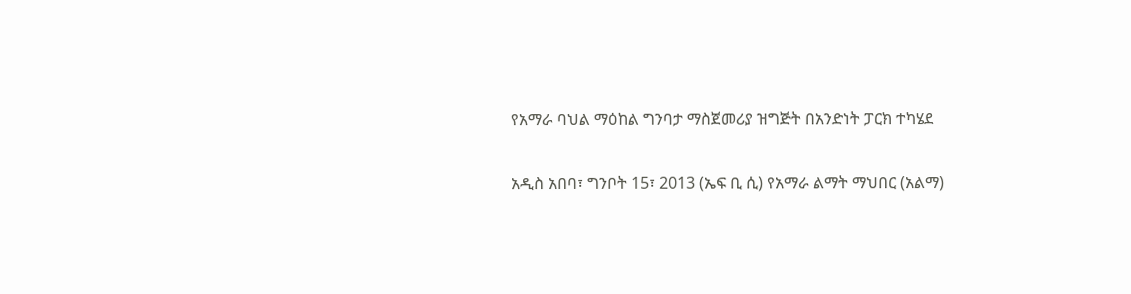የአማራ ባህል ማዕከል ግንባታ ማስጀመሪያ ዝግጅት በአንድነት ፓርክ ተካሄደ

አዲስ አበባ፣ ግንቦት 15፣ 2013 (ኤፍ ቢ ሲ) የአማራ ልማት ማህበር (አልማ)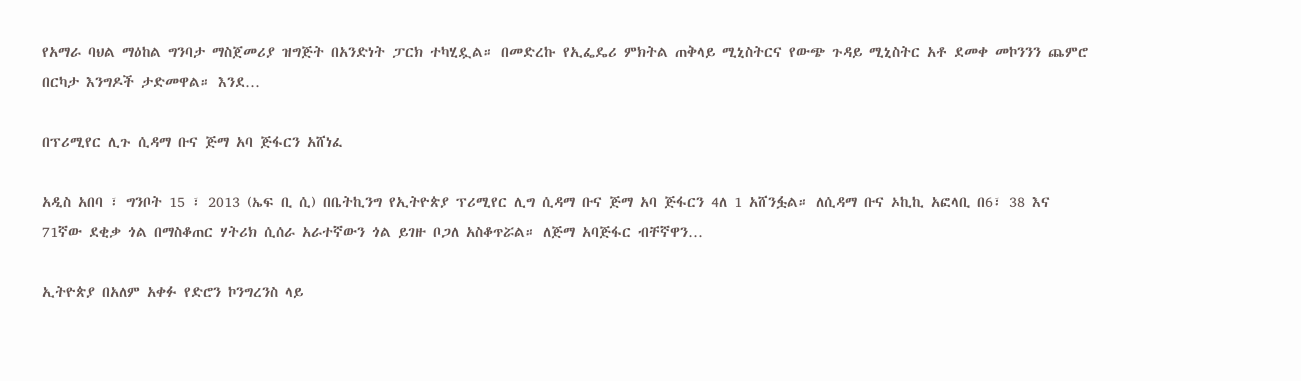የአማራ ባህል ማዕከል ግንባታ ማስጀመሪያ ዝግጅት በአንድነት ፓርክ ተካሂዷል። በመድረኩ የኢፌዴሪ ምክትል ጠቅላይ ሚኒስትርና የውጭ ጉዳይ ሚኒስትር አቶ ደመቀ መኮንንን ጨምሮ በርካታ እንግዶች ታድመዋል። እንደ…

በፕሪሚየር ሊጉ ሲዳማ ቡና ጅማ አባ ጅፋርን አሸነፈ

አዲስ አበባ ፣ ግንቦት 15 ፣ 2013 (ኤፍ ቢ ሲ) በቤትኪንግ የኢትዮጵያ ፕሪሚየር ሊግ ሲዳማ ቡና ጅማ አባ ጅፋርን 4ለ 1 አሸንፏል። ለሲዳማ ቡና ኦኪኪ አፎላቢ በ6፣ 38 እና 71ኛው ደቂቃ ጎል በማስቆጠር ሃትሪክ ሲሰራ አራተኛውን ጎል ይገዙ ቦጋለ አስቆጥሯል። ለጅማ አባጅፋር ብቸኛዋን…

ኢትዮጵያ በአለም አቀፉ የድሮን ኮንግረንስ ላይ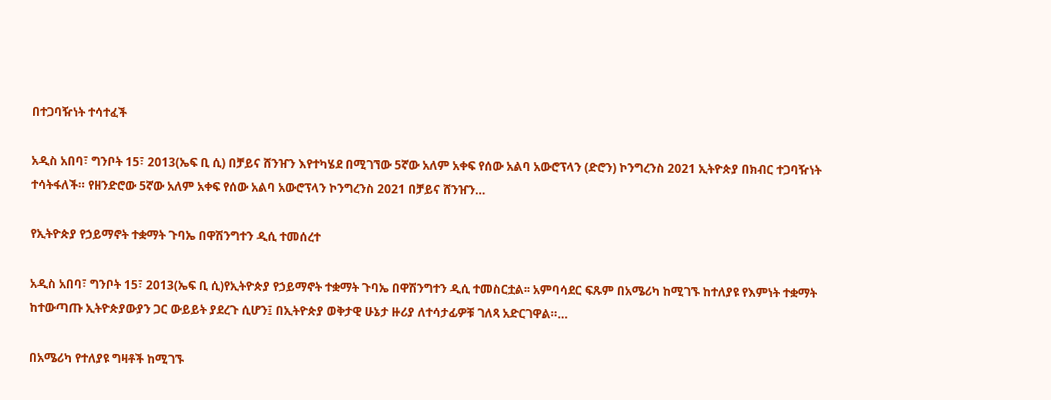በተጋባዥነት ተሳተፈች

አዲስ አበባ፣ ግንቦት 15፣ 2013(ኤፍ ቢ ሲ) በቻይና ሸንዠን እየተካሄደ በሚገኘው 5ኛው አለም አቀፍ የሰው አልባ አውሮፕላን (ድሮን) ኮንግረንስ 2021 ኢትዮጵያ በክብር ተጋባዥነት ተሳትፋለች። የዘንድሮው 5ኛው አለም አቀፍ የሰው አልባ አውሮፕላን ኮንግረንስ 2021 በቻይና ሸንዠን…

የኢትዮጵያ የኃይማኖት ተቋማት ጉባኤ በዋሽንግተን ዲሲ ተመሰረተ

አዲስ አበባ፣ ግንቦት 15፣ 2013(ኤፍ ቢ ሲ)የኢትዮጵያ የኃይማኖት ተቋማት ጉባኤ በዋሽንግተን ዲሲ ተመስርቷል፡፡ አምባሳደር ፍጹም በአሜሪካ ከሚገኙ ከተለያዩ የእምነት ተቋማት ከተውጣጡ ኢትዮጵያውያን ጋር ውይይት ያደረጉ ሲሆን፤ በኢትዮጵያ ወቅታዊ ሁኔታ ዙሪያ ለተሳታፊዎቹ ገለጻ አድርገዋል።…

በአሜሪካ የተለያዩ ግዛቶች ከሚገኙ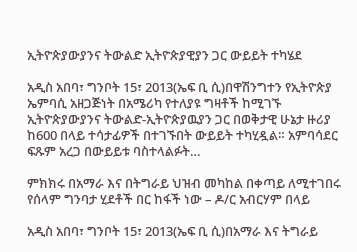ኢትዮጵያውያንና ትውልድ ኢትዮጵያዊያን ጋር ውይይት ተካሄደ

አዲስ አበባ፣ ግንቦት 15፣ 2013(ኤፍ ቢ ሲ)በዋሽንግተን የኢትዮጵያ ኤምባሲ አዘጋጅነት በአሜሪካ የተለያዩ ግዛቶች ከሚገኙ ኢትዮጵያውያንና ትውልድ-ኢትዮጵያዉያን ጋር በወቅታዊ ሁኔታ ዙሪያ ከ600 በላይ ተሳታፊዎች በተገኙበት ውይይት ተካሂዷል። አምባሳደር ፍጹም አረጋ በውይይቱ ባስተላልፉት…

ምክክሩ በአማራ እና በትግራይ ህዝብ መካከል በቀጣይ ለሚተገበሩ የሰላም ግንባታ ሂደቶች በር ከፋች ነው – ዶ/ር አብርሃም በላይ

አዲስ አበባ፣ ግንቦት 15፣ 2013(ኤፍ ቢ ሲ)በአማራ እና ትግራይ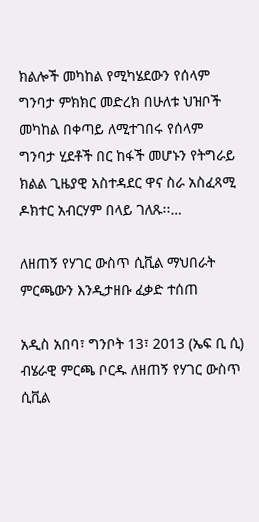ክልሎች መካከል የሚካሄደውን የሰላም ግንባታ ምክክር መድረክ በሁለቱ ህዝቦች መካከል በቀጣይ ለሚተገበሩ የሰላም ግንባታ ሂደቶች በር ከፋች መሆኑን የትግራይ ክልል ጊዜያዊ አስተዳደር ዋና ስራ አስፈጻሚ ዶክተር አብርሃም በላይ ገለጹ፡፡…

ለዘጠኝ የሃገር ውስጥ ሲቪል ማህበራት ምርጫውን እንዲታዘቡ ፈቃድ ተሰጠ

አዲስ አበባ፣ ግንቦት 13፣ 2013 (ኤፍ ቢ ሲ) ብሄራዊ ምርጫ ቦርዱ ለዘጠኝ የሃገር ውስጥ ሲቪል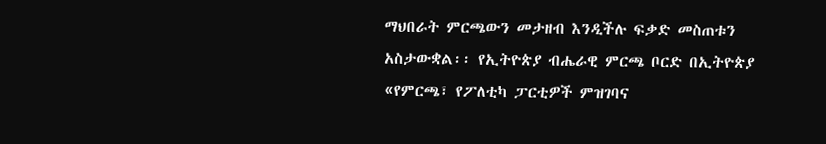ማህበራት ምርጫውን መታዘብ እንዲችሉ ፍቃድ መስጠቱን አስታውቋል፡፡ የኢትዮጵያ ብሔራዊ ምርጫ ቦርድ በኢትዮጵያ «የምርጫ፣ የፖለቲካ ፓርቲዎች ምዝገባና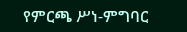የምርጫ ሥነ-ምግባር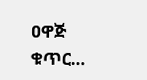ዐዋጅ ቁጥር…